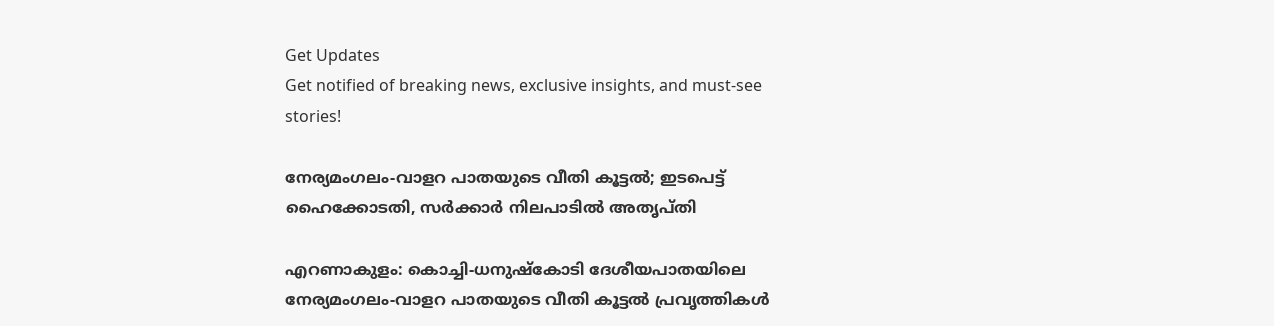Get Updates
Get notified of breaking news, exclusive insights, and must-see stories!

നേര്യമംഗലം-വാളറ പാതയുടെ വീതി കൂട്ടല്‍; ഇടപെട്ട് ഹൈക്കോടതി, സര്‍ക്കാര്‍ നിലപാടില്‍ അതൃപ്തി

എറണാകുളം: കൊച്ചി-ധനുഷ്‌കോടി ദേശീയപാതയിലെ നേര്യമംഗലം-വാളറ പാതയുടെ വീതി കൂട്ടല്‍ പ്രവൃത്തികള്‍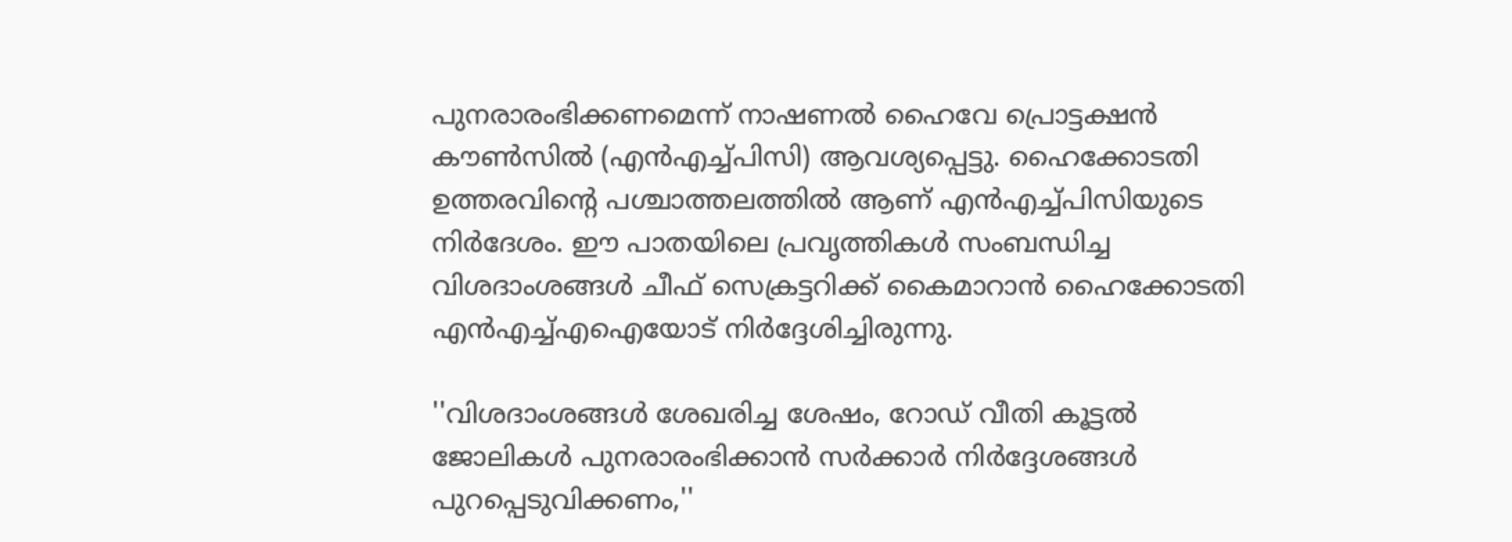പുനരാരംഭിക്കണമെന്ന് നാഷണല്‍ ഹൈവേ പ്രൊട്ടക്ഷന്‍ കൗണ്‍സില്‍ (എന്‍എച്ച്പിസി) ആവശ്യപ്പെട്ടു. ഹൈക്കോടതി ഉത്തരവിന്റെ പശ്ചാത്തലത്തില്‍ ആണ് എന്‍എച്ച്പിസിയുടെ നിര്‍ദേശം. ഈ പാതയിലെ പ്രവൃത്തികള്‍ സംബന്ധിച്ച വിശദാംശങ്ങള്‍ ചീഫ് സെക്രട്ടറിക്ക് കൈമാറാന്‍ ഹൈക്കോടതി എന്‍എച്ച്എഐയോട് നിര്‍ദ്ദേശിച്ചിരുന്നു.

''വിശദാംശങ്ങള്‍ ശേഖരിച്ച ശേഷം, റോഡ് വീതി കൂട്ടല്‍ ജോലികള്‍ പുനരാരംഭിക്കാന്‍ സര്‍ക്കാര്‍ നിര്‍ദ്ദേശങ്ങള്‍ പുറപ്പെടുവിക്കണം,''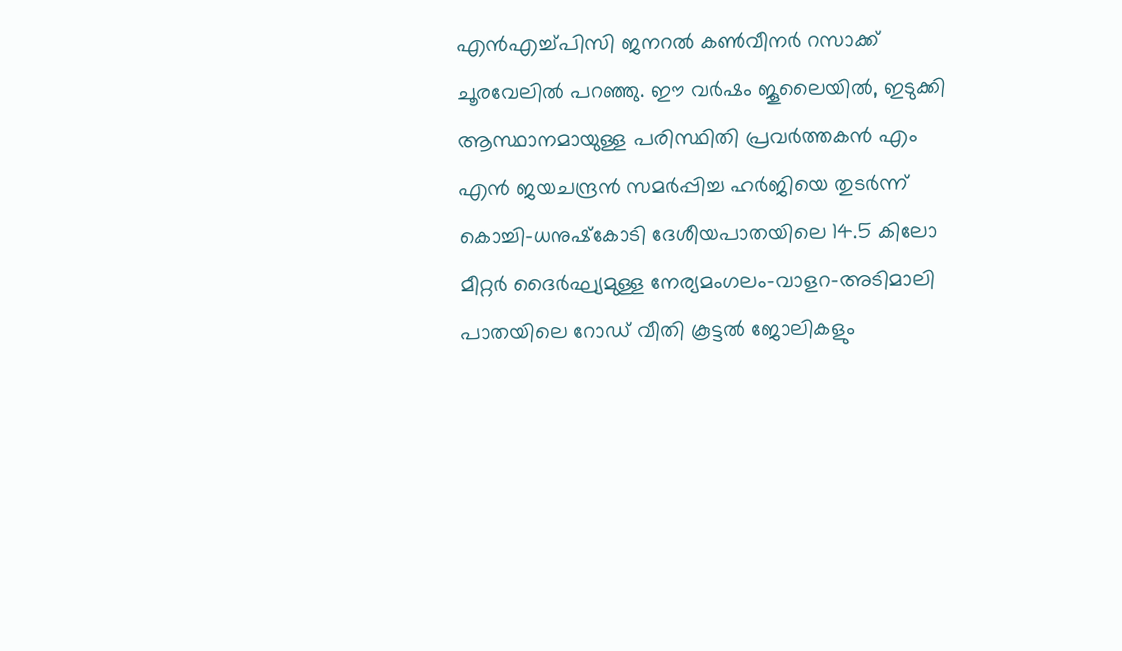എന്‍എച്ച്പിസി ജനറല്‍ കണ്‍വീനര്‍ റസാക്ക് ചൂരവേലില്‍ പറഞ്ഞു. ഈ വര്‍ഷം ജൂലൈയില്‍, ഇടുക്കി ആസ്ഥാനമായുള്ള പരിസ്ഥിതി പ്രവര്‍ത്തകന്‍ എം എന്‍ ജയചന്ദ്രന്‍ സമര്‍പ്പിച്ച ഹര്‍ജിയെ തുടര്‍ന്ന് കൊച്ചി-ധനുഷ്‌കോടി ദേശീയപാതയിലെ 14.5 കിലോ മീറ്റര്‍ ദൈര്‍ഘ്യമുള്ള നേര്യമംഗലം-വാളറ-അടിമാലി പാതയിലെ റോഡ് വീതി കൂട്ടല്‍ ജോലികളും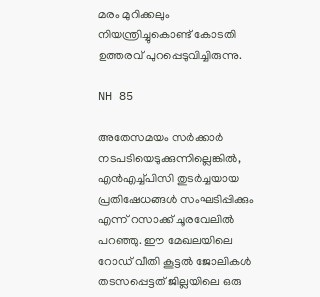മരം മുറിക്കലും നിയന്ത്രിച്ചുകൊണ്ട് കോടതി ഉത്തരവ് പുറപ്പെടുവിച്ചിരുന്നു.

NH 85

അതേസമയം സര്‍ക്കാര്‍ നടപടിയെടുക്കുന്നില്ലെങ്കില്‍, എന്‍എച്ച്പിസി തുടര്‍ച്ചയായ പ്രതിഷേധങ്ങള്‍ സംഘടിപ്പിക്കും എന്ന് റസാക്ക് ചൂരവേലില്‍ പറഞ്ഞു. ഈ മേഖലയിലെ റോഡ് വീതി കൂട്ടല്‍ ജോലികള്‍ തടസപ്പെട്ടത് ജില്ലയിലെ ഒരു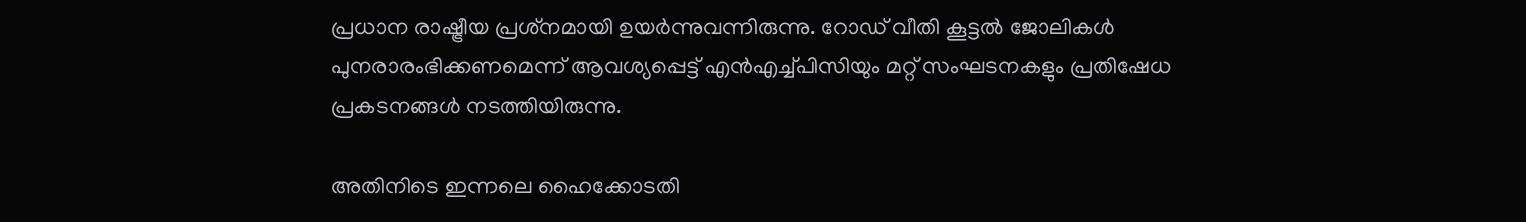പ്രധാന രാഷ്ട്രീയ പ്രശ്‌നമായി ഉയര്‍ന്നുവന്നിരുന്നു. റോഡ് വീതി കൂട്ടല്‍ ജോലികള്‍ പുനരാരംഭിക്കണമെന്ന് ആവശ്യപ്പെട്ട് എന്‍എച്ച്പിസിയും മറ്റ് സംഘടനകളും പ്രതിഷേധ പ്രകടനങ്ങള്‍ നടത്തിയിരുന്നു.

അതിനിടെ ഇന്നലെ ഹൈക്കോടതി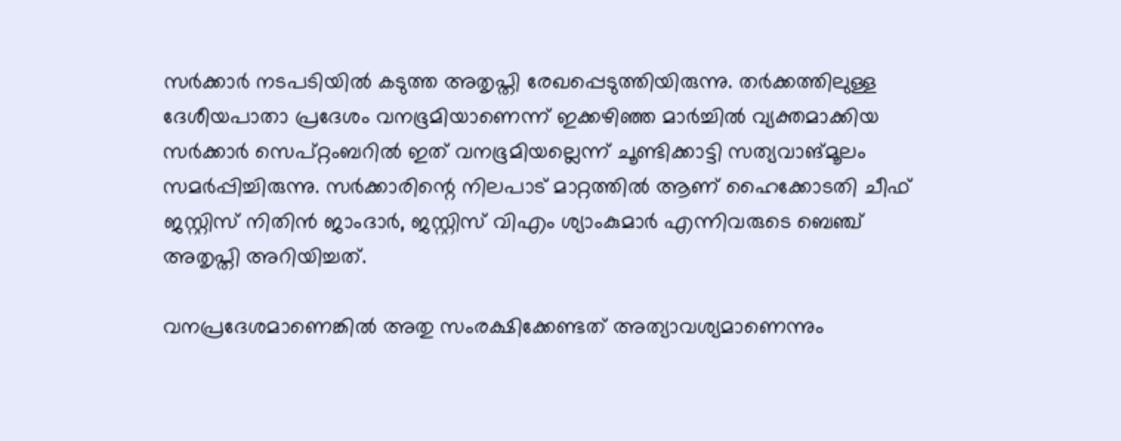സര്‍ക്കാര്‍ നടപടിയില്‍ കടുത്ത അതൃപ്തി രേഖപ്പെടുത്തിയിരുന്നു. തര്‍ക്കത്തിലുള്ള ദേശീയപാതാ പ്രദേശം വനഭൂമിയാണെന്ന് ഇക്കഴിഞ്ഞ മാര്‍ച്ചില്‍ വ്യക്തമാക്കിയ സര്‍ക്കാര്‍ സെപ്റ്റംബറില്‍ ഇത് വനഭൂമിയല്ലെന്ന് ചൂണ്ടിക്കാട്ടി സത്യവാങ്മൂലം സമര്‍പ്പിച്ചിരുന്നു. സര്‍ക്കാരിന്റെ നിലപാട് മാറ്റത്തില്‍ ആണ് ഹൈക്കോടതി ചീഫ് ജസ്റ്റിസ് നിതിന്‍ ജാംദാര്‍, ജസ്റ്റിസ് വിഎം ശ്യാംകുമാര്‍ എന്നിവരുടെ ബെഞ്ച് അതൃപ്തി അറിയിച്ചത്.

വനപ്രദേശമാണെങ്കില്‍ അതു സംരക്ഷിക്കേണ്ടത് അത്യാവശ്യമാണെന്നും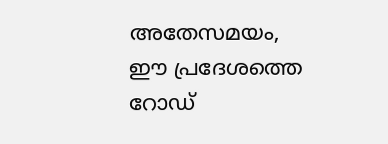അതേസമയം, ഈ പ്രദേശത്തെ റോഡ്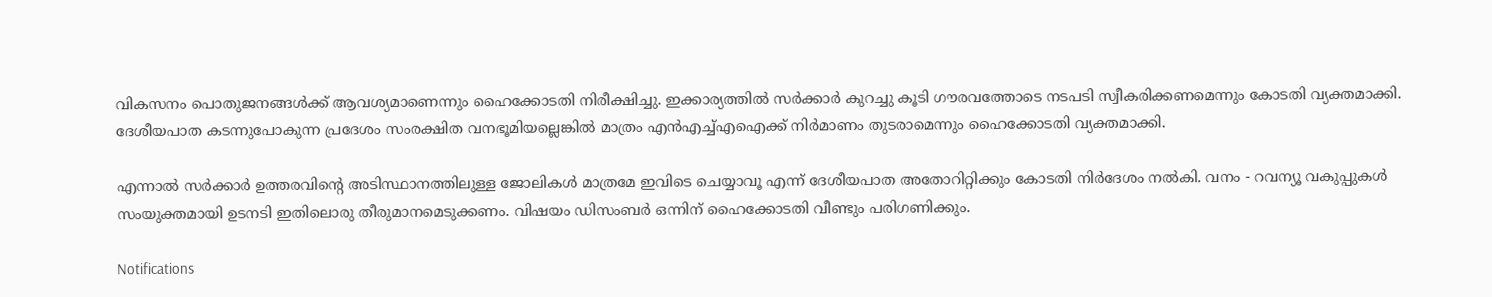വികസനം പൊതുജനങ്ങള്‍ക്ക് ആവശ്യമാണെന്നും ഹൈക്കോടതി നിരീക്ഷിച്ചു. ഇക്കാര്യത്തില്‍ സര്‍ക്കാര്‍ കുറച്ചു കൂടി ഗൗരവത്തോടെ നടപടി സ്വീകരിക്കണമെന്നും കോടതി വ്യക്തമാക്കി. ദേശീയപാത കടന്നുപോകുന്ന പ്രദേശം സംരക്ഷിത വനഭൂമിയല്ലെങ്കില്‍ മാത്രം എന്‍എച്ച്എഐക്ക് നിര്‍മാണം തുടരാമെന്നും ഹൈക്കോടതി വ്യക്തമാക്കി.

എന്നാല്‍ സര്‍ക്കാര്‍ ഉത്തരവിന്റെ അടിസ്ഥാനത്തിലുള്ള ജോലികള്‍ മാത്രമേ ഇവിടെ ചെയ്യാവൂ എന്ന് ദേശീയപാത അതോറിറ്റിക്കും കോടതി നിര്‍ദേശം നല്‍കി. വനം - റവന്യൂ വകുപ്പുകള്‍ സംയുക്തമായി ഉടനടി ഇതിലൊരു തീരുമാനമെടുക്കണം. വിഷയം ഡിസംബര്‍ ഒന്നിന് ഹൈക്കോടതി വീണ്ടും പരിഗണിക്കും.

Notifications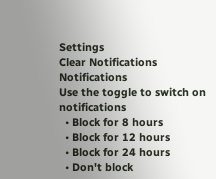Settings
Clear Notifications
Notifications
Use the toggle to switch on notifications
  • Block for 8 hours
  • Block for 12 hours
  • Block for 24 hours
  • Don't block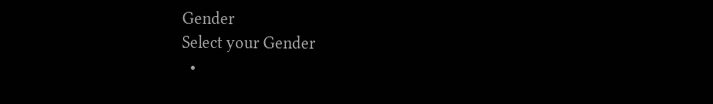Gender
Select your Gender
  •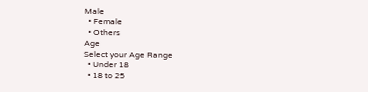Male
  • Female
  • Others
Age
Select your Age Range
  • Under 18
  • 18 to 25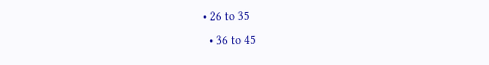• 26 to 35
  • 36 to 45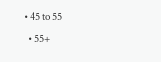• 45 to 55
  • 55+